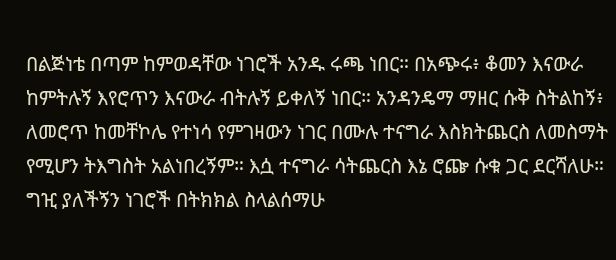በልጅነቴ በጣም ከምወዳቸው ነገሮች አንዱ ሩጫ ነበር። በአጭሩ፥ ቆመን እናውራ ከምትሉኝ እየሮጥን እናውራ ብትሉኝ ይቀለኝ ነበር። አንዳንዴማ ማዘር ሱቅ ስትልከኝ፥ ለመሮጥ ከመቸኮሌ የተነሳ የምገዛውን ነገር በሙሉ ተናግራ እስክትጨርስ ለመስማት የሚሆን ትእግስት አልነበረኝም። እሷ ተናግራ ሳትጨርስ እኔ ሮጬ ሱቁ ጋር ደርሻለሁ። ግዢ ያለችኝን ነገሮች በትክክል ስላልሰማሁ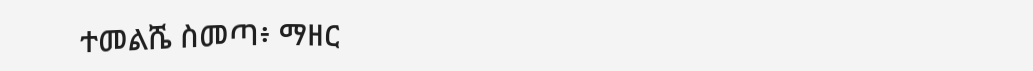ተመልሼ ስመጣ፥ ማዘር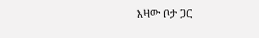እዛው ቦታ ጋር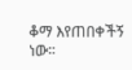ቆማ እየጠበቀችኝ ነው።